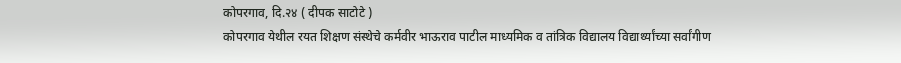कोपरगाव, दि.२४ ( दीपक साटोटे )
कोपरगाव येथील रयत शिक्षण संस्थेचे कर्मवीर भाऊराव पाटील माध्यमिक व तांत्रिक विद्यालय विद्यार्थ्यांच्या सर्वांगीण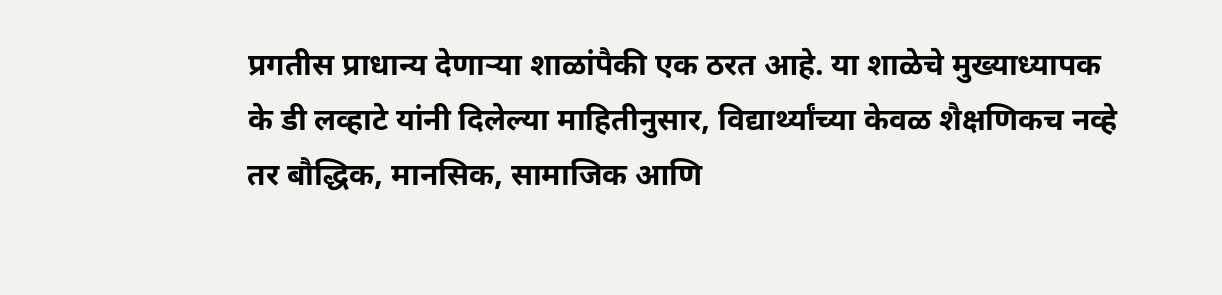प्रगतीस प्राधान्य देणाऱ्या शाळांपैकी एक ठरत आहे. या शाळेचे मुख्याध्यापक के डी लव्हाटे यांनी दिलेल्या माहितीनुसार, विद्यार्थ्यांच्या केवळ शैक्षणिकच नव्हे तर बौद्धिक, मानसिक, सामाजिक आणि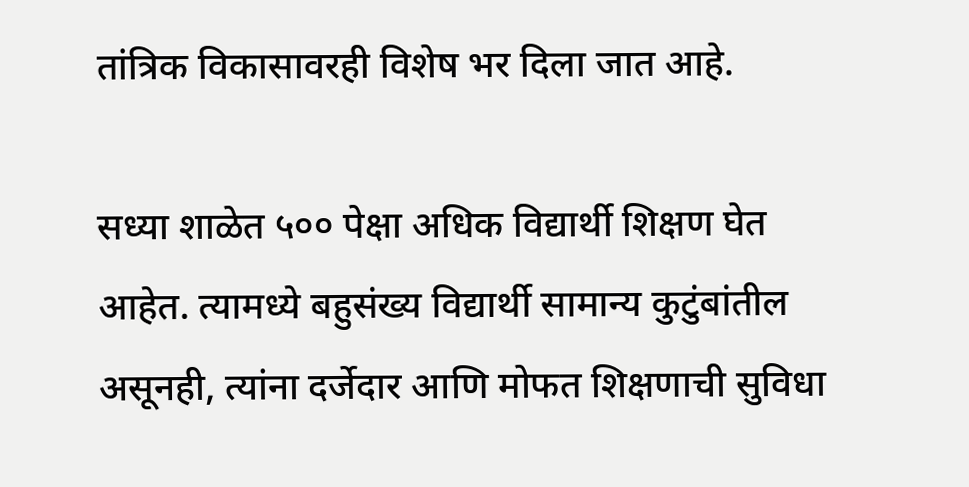तांत्रिक विकासावरही विशेष भर दिला जात आहे.

सध्या शाळेत ५०० पेक्षा अधिक विद्यार्थी शिक्षण घेत आहेत. त्यामध्ये बहुसंख्य विद्यार्थी सामान्य कुटुंबांतील असूनही, त्यांना दर्जेदार आणि मोफत शिक्षणाची सुविधा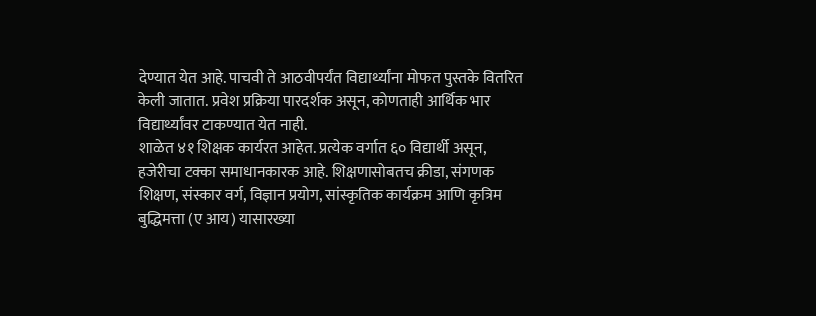देण्यात येत आहे. पाचवी ते आठवीपर्यंत विद्यार्थ्यांना मोफत पुस्तके वितरित केली जातात. प्रवेश प्रक्रिया पारदर्शक असून, कोणताही आर्थिक भार विद्यार्थ्यांवर टाकण्यात येत नाही.
शाळेत ४१ शिक्षक कार्यरत आहेत. प्रत्येक वर्गात ६० विद्यार्थी असून, हजेरीचा टक्का समाधानकारक आहे. शिक्षणासोबतच क्रीडा, संगणक शिक्षण, संस्कार वर्ग, विज्ञान प्रयोग, सांस्कृतिक कार्यक्रम आणि कृत्रिम बुद्धिमत्ता (ए आय) यासारख्या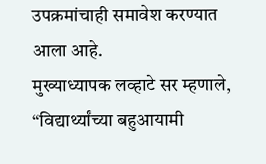उपक्रमांचाही समावेश करण्यात आला आहे.
मुख्याध्यापक लव्हाटे सर म्हणाले, “विद्यार्थ्यांच्या बहुआयामी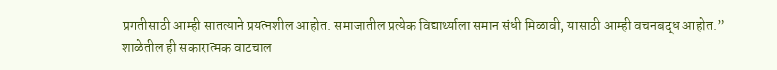प्रगतीसाठी आम्ही सातत्याने प्रयत्नशील आहोत. समाजातील प्रत्येक विद्यार्थ्याला समान संधी मिळावी, यासाठी आम्ही वचनबद्ध आहोत.”
शाळेतील ही सकारात्मक वाटचाल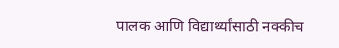पालक आणि विद्यार्थ्यांसाठी नक्कीच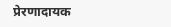प्रेरणादायक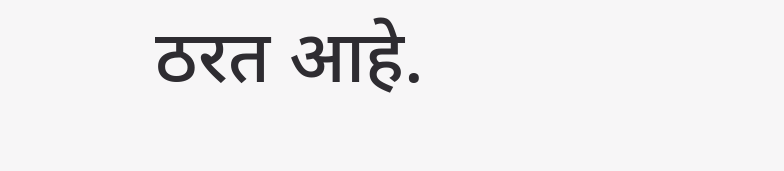ठरत आहे.